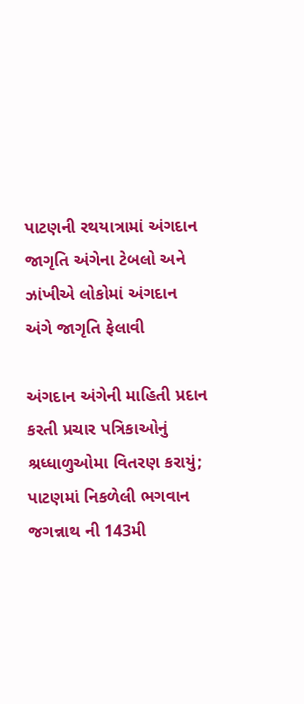પાટણની રથયાત્રામાં અંગદાન જાગૃતિ અંગેના ટેબલો અને ઝાંખીએ લોકોમાં અંગદાન અંગે જાગૃતિ ફેલાવી

અંગદાન અંગેની માહિતી પ્રદાન કરતી પ્રચાર પત્રિકાઓનું શ્રધ્ધાળુઓમા વિતરણ કરાયું; પાટણમાં નિકળેલી ભગવાન જગન્નાથ ની 143મી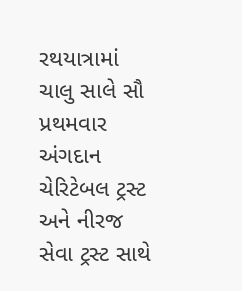રથયાત્રામાં ચાલુ સાલે સૌ પ્રથમવાર અંગદાન ચેરિટેબલ ટ્રસ્ટ અને નીરજ સેવા ટ્રસ્ટ સાથે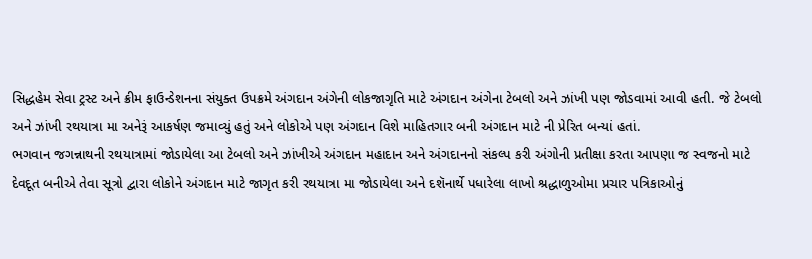સિદ્ધહેમ સેવા ટ્રસ્ટ અને ક્રીમ ફાઉન્ડેશનના સંયુક્ત ઉપક્રમે અંગદાન અંગેની લોકજાગૃતિ માટે અંગદાન અંગેના ટેબલો અને ઝાંખી પણ જોડવામાં આવી હતી. જે ટેબલો અને ઝાંખી રથયાત્રા મા અનેરૂં આકર્ષણ જમાવ્યું હતું અને લોકોએ પણ અંગદાન વિશે માહિતગાર બની અંગદાન માટે ની પ્રેરિત બન્યાં હતાં.
ભગવાન જગન્નાથની રથયાત્રામાં જોડાયેલા આ ટેબલો અને ઝાંખીએ અંગદાન મહાદાન અને અંગદાનનો સંકલ્પ કરી અંગોની પ્રતીક્ષા કરતા આપણા જ સ્વજનો માટે દેવદૂત બનીએ તેવા સૂત્રો દ્વારા લોકોને અંગદાન માટે જાગૃત કરી રથયાત્રા મા જોડાયેલા અને દશૅનાર્થે પધારેલા લાખો શ્રદ્ધાળુઓમા પ્રચાર પત્રિકાઓનું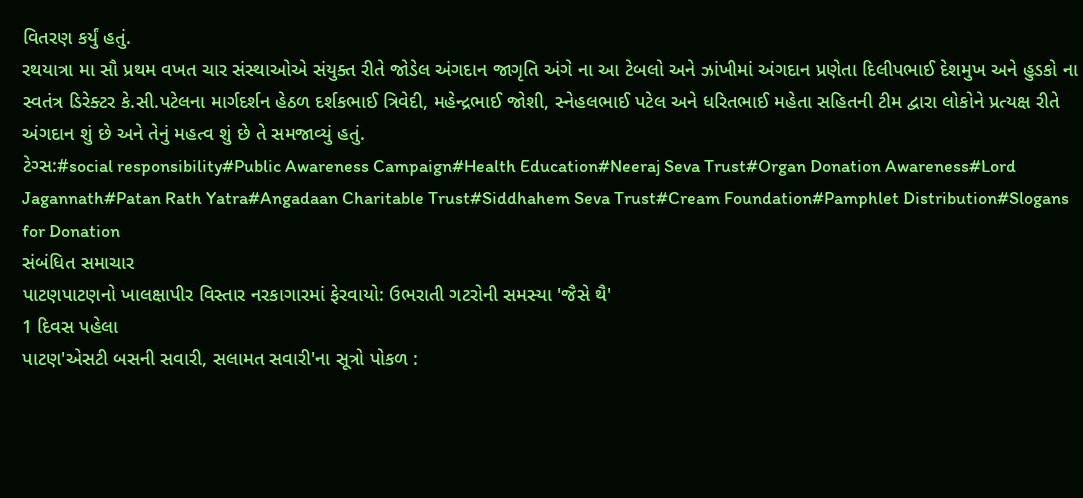વિતરણ કર્યું હતું.
રથયાત્રા મા સૌ પ્રથમ વખત ચાર સંસ્થાઓએ સંયુક્ત રીતે જોડેલ અંગદાન જાગૃતિ અંગે ના આ ટેબલો અને ઝાંખીમાં અંગદાન પ્રણેતા દિલીપભાઈ દેશમુખ અને હુડકો ના સ્વતંત્ર ડિરેક્ટર કે.સી.પટેલના માર્ગદર્શન હેઠળ દર્શકભાઈ ત્રિવેદી, મહેન્દ્રભાઈ જોશી, સ્નેહલભાઈ પટેલ અને ધરિતભાઈ મહેતા સહિતની ટીમ દ્વારા લોકોને પ્રત્યક્ષ રીતે અંગદાન શું છે અને તેનું મહત્વ શું છે તે સમજાવ્યું હતું.
ટેગ્સ:#social responsibility#Public Awareness Campaign#Health Education#Neeraj Seva Trust#Organ Donation Awareness#Lord Jagannath#Patan Rath Yatra#Angadaan Charitable Trust#Siddhahem Seva Trust#Cream Foundation#Pamphlet Distribution#Slogans for Donation
સંબંધિત સમાચાર
પાટણપાટણનો ખાલક્ષાપીર વિસ્તાર નરકાગારમાં ફેરવાયો: ઉભરાતી ગટરોની સમસ્યા 'જૈસે થૈ'
1 દિવસ પહેલા
પાટણ'એસટી બસની સવારી, સલામત સવારી'ના સૂત્રો પોકળ :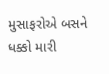મુસાફરોએ બસને ધક્કો મારી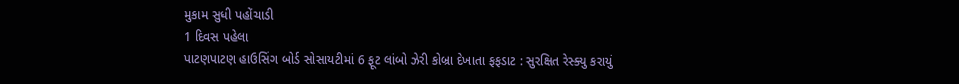મુકામ સુધી પહોંચાડી
1 દિવસ પહેલા
પાટણપાટણ હાઉસિંગ બોર્ડ સોસાયટીમાં 6 ફૂટ લાંબો ઝેરી કોબ્રા દેખાતા ફફડાટ : સુરક્ષિત રેસ્ક્યુ કરાયું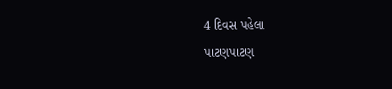4 દિવસ પહેલા
પાટણપાટણ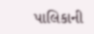પાલિકાની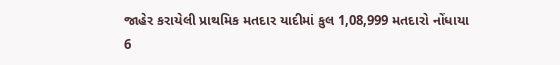જાહેર કરાયેલી પ્રાથમિક મતદાર યાદીમાં કુલ 1,08,999 મતદારો નોંધાયા
6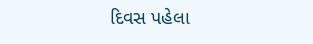દિવસ પહેલા